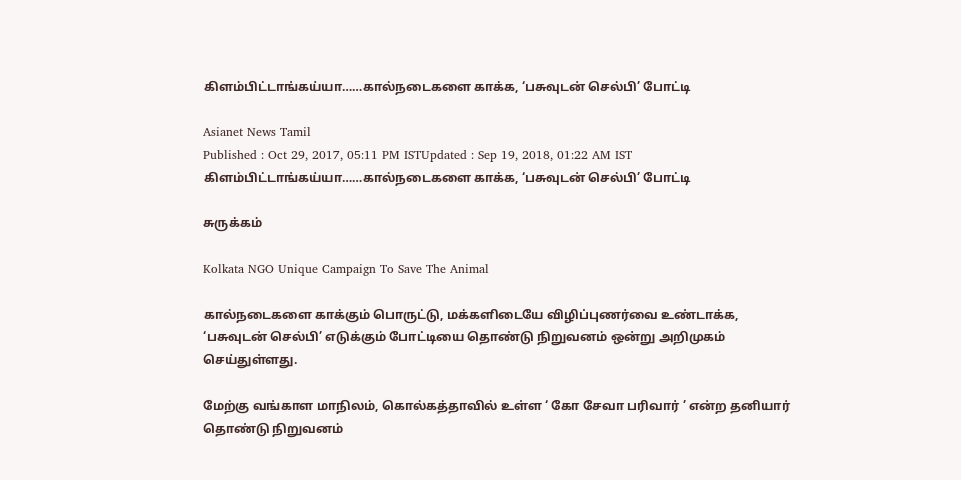கிளம்பிட்டாங்கய்யா……கால்நடைகளை காக்க, ‘பசுவுடன் செல்பி’ போட்டி

Asianet News Tamil
Published : Oct 29, 2017, 05:11 PM ISTUpdated : Sep 19, 2018, 01:22 AM IST
கிளம்பிட்டாங்கய்யா……கால்நடைகளை காக்க, ‘பசுவுடன் செல்பி’ போட்டி

சுருக்கம்

Kolkata NGO Unique Campaign To Save The Animal

கால்நடைகளை காக்கும் பொருட்டு, மக்களிடையே விழிப்புணர்வை உண்டாக்க, ‘பசுவுடன் செல்பி’ எடுக்கும் போட்டியை தொண்டு நிறுவனம் ஒன்று அறிமுகம் செய்துள்ளது.

மேற்கு வங்காள மாநிலம், கொல்கத்தாவில் உள்ள ‘ கோ சேவா பரிவார் ’ என்ற தனியார் தொண்டு நிறுவனம்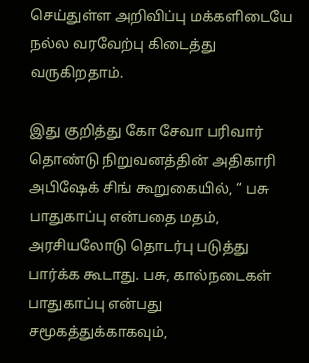செய்துள்ள அறிவிப்பு மக்களிடையே நல்ல வரவேற்பு கிடைத்து வருகிறதாம்.

இது குறித்து கோ சேவா பரிவார் தொண்டு நிறுவனத்தின் அதிகாரி அபிஷேக் சிங் கூறுகையில், “ பசு பாதுகாப்பு என்பதை மதம், அரசியலோடு தொடர்பு படுத்து பார்க்க கூடாது. பசு, கால்நடைகள் பாதுகாப்பு என்பது சமூகத்துக்காகவும்,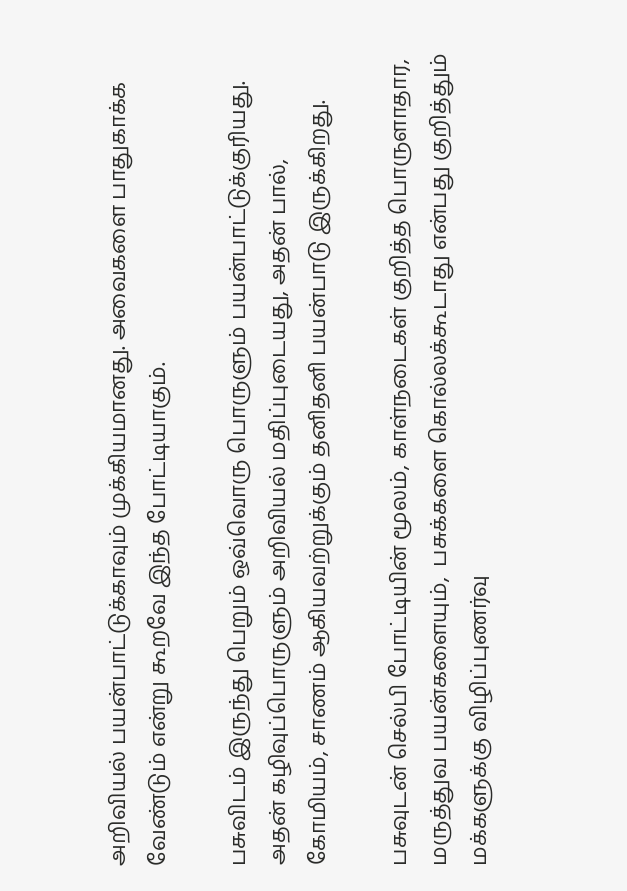அறிவியல் பயன்பாட்டுக்காவும் முக்கியமானது. அவைகளை பாதுகாக்க வேண்டும் என்று கூறவே இந்த போட்டியாகும்.

பசுவிடம் இருந்து பெறும் ஒவ்வொரு பொருளும் பயன்பாட்டுக்குரியது. அதன் கழிவுப்பொருளும் அறிவியல் மதிப்புடையது, அதன் பால், கோமியம், சாணம் ஆகியவற்றுக்கும் தனிதனி பயன்பாடு இருக்கிறது.

பசுவுடன் செல்பி போட்டியின் மூலம், காள்நடைகள் குறித்த பொருளாதார, மருத்துவ பயன்களையும்,  பசுக்களை கொல்லக்கூடாது என்பது குறித்தும் மக்களுக்கு விழிப்புணர்வு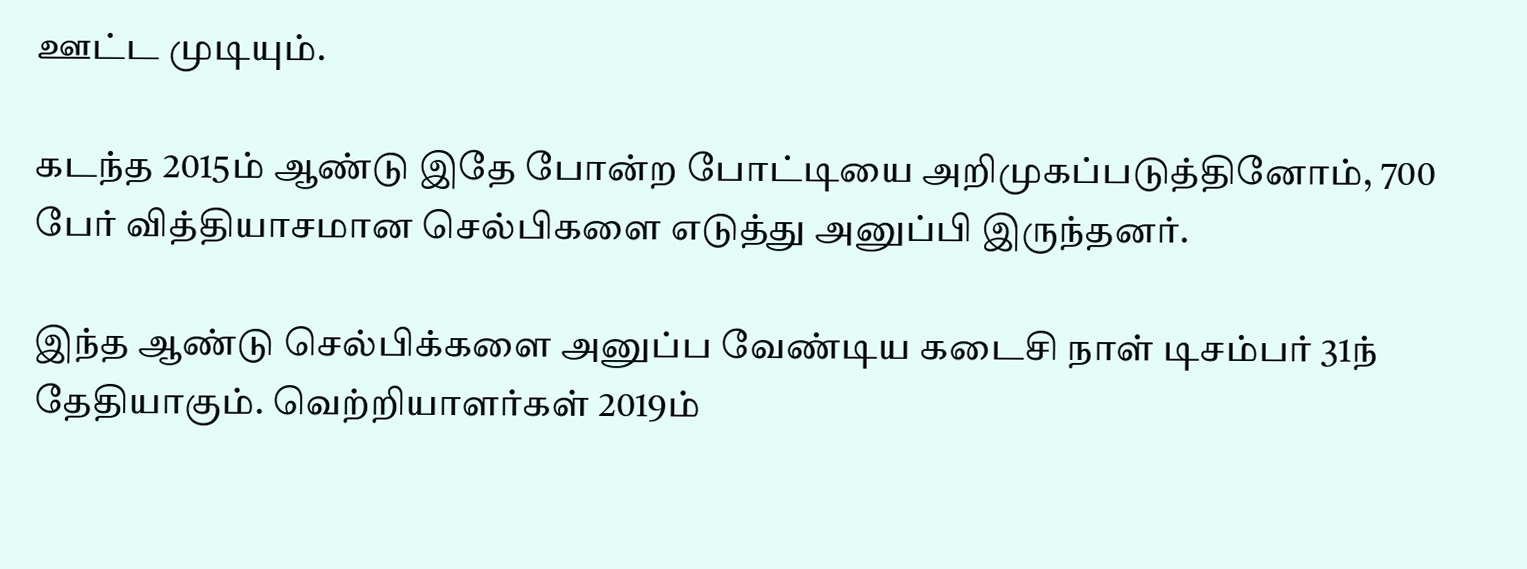ஊட்ட முடியும்.

கடந்த 2015ம் ஆண்டு இதே போன்ற போட்டியை அறிமுகப்படுத்தினோம், 700 பேர் வித்தியாசமான செல்பிகளை எடுத்து அனுப்பி இருந்தனர்.

இந்த ஆண்டு செல்பிக்களை அனுப்ப வேண்டிய கடைசி நாள் டிசம்பர் 31ந் தேதியாகும். வெற்றியாளர்கள் 2019ம்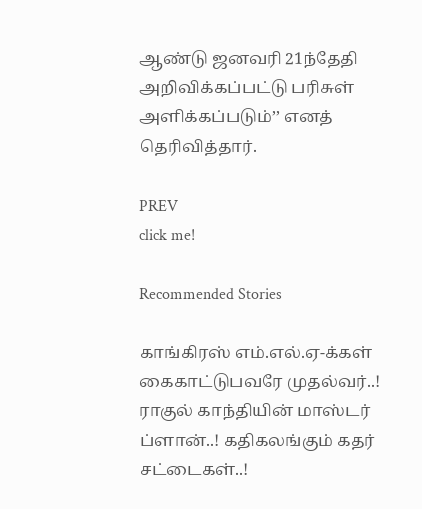ஆண்டு ஜனவரி 21ந்தேதி அறிவிக்கப்பட்டு பரிசுள் அளிக்கப்படும்’’ எனத் தெரிவித்தார்.

PREV
click me!

Recommended Stories

காங்கிரஸ் எம்.எல்.ஏ-க்கள் கைகாட்டுபவரே முதல்வர்..! ராகுல் காந்தியின் மாஸ்டர் ப்ளான்..! கதிகலங்கும் கதர் சட்டைகள்..!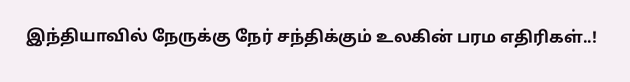இந்தியாவில் நேருக்கு நேர் சந்திக்கும் உலகின் பரம எதிரிகள்..!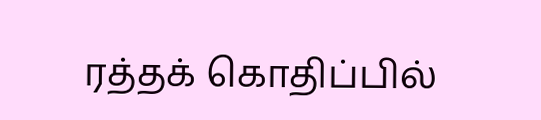ரத்தக் கொதிப்பில்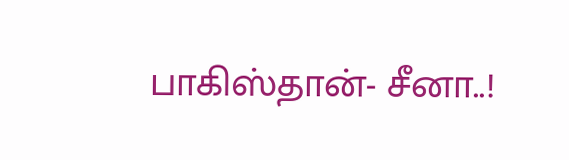பாகிஸ்தான்- சீனா..!